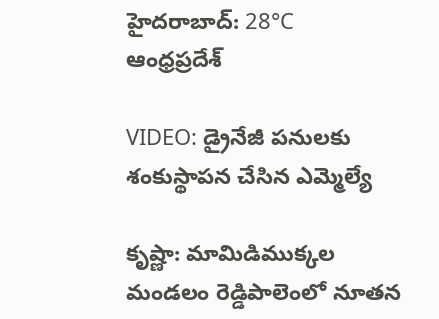హైదరాబాద్: 28°C
ఆంధ్రప్రదేశ్

VIDEO: డ్రైనేజీ పనులకు శంకుస్థాపన చేసిన ఎమ్మెల్యే

కృష్ణా: మామిడిముక్కల మండలం రెడ్డిపాలెంలో నూతన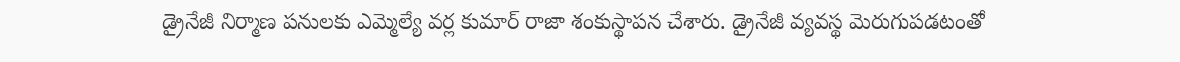డ్రైనేజీ నిర్మాణ పనులకు ఎమ్మెల్యే వర్ల కుమార్ రాజా శంకుస్థాపన చేశారు. డ్రైనేజీ వ్యవస్థ మెరుగుపడటంతో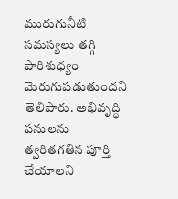మురుగునీటి సమస్యలు తగ్గి పారిశుధ్యం మెరుగుపడుతుందని తెలిపారు. అభివృద్ధి పనులను త్వరితగతిన పూర్తి చేయాలని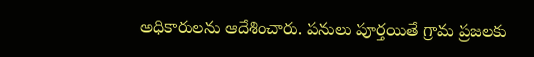అధికారులను ఆదేశించారు. పనులు పూర్తయితే గ్రామ ప్రజలకు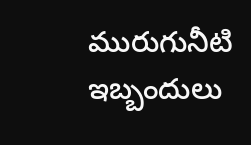మురుగునీటి ఇబ్బందులు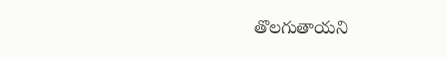తొలగుతాయని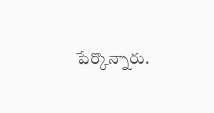పేర్కొన్నారు.